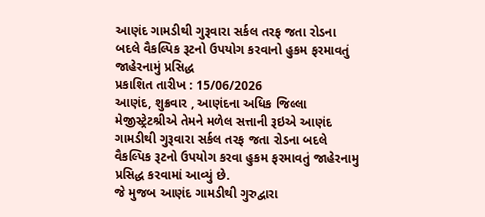આણંદ ગામડીથી ગુરૂવારા સર્કલ તરફ જતા રોડના બદલે વૈકલ્પિક રૂટનો ઉપયોગ કરવાનો હુકમ ફરમાવતું જાહેરનામું પ્રસિદ્ધ
પ્રકાશિત તારીખ : 15/06/2026
આણંદ, શુક્રવાર , આણંદના અધિક જિલ્લા મેજીસ્ટ્રેટશ્રીએ તેમને મળેલ સત્તાની રૂઇએ આણંદ ગામડીથી ગુરૂવારા સર્કલ તરફ જતા રોડના બદલે વૈકલ્પિક રૂટનો ઉપયોગ કરવા હુકમ ફરમાવતું જાહેરનામુ પ્રસિદ્ધ કરવામાં આવ્યું છે.
જે મુજબ આણંદ ગામડીથી ગુરુદ્વારા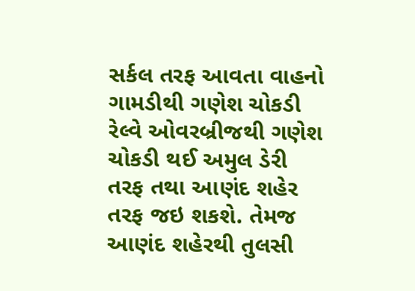સર્કલ તરફ આવતા વાહનો ગામડીથી ગણેશ ચોકડી રેલ્વે ઓવરબ્રીજથી ગણેશ ચોકડી થઈ અમુલ ડેરી તરફ તથા આણંદ શહેર તરફ જઇ શકશે. તેમજ આણંદ શહેરથી તુલસી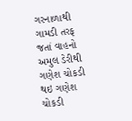ગરનાળાથી ગામડી તરફ જતાં વાહનો અમુલ ડેરીથી ગણેશ ચોકડી થઇ ગણેશ ચોકડી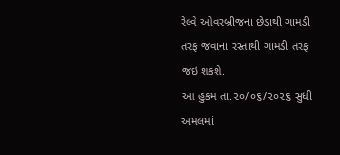રેલ્વે ઓવરબ્રીજના છેડાથી ગામડી તરફ જવાના રસ્તાથી ગામડી તરફ જઇ શકશે.
આ હુકમ તા.૨૦/૦૬/૨૦૨૬ સુધી અમલમાં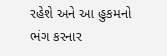રહેશે અને આ હુકમનો ભંગ કરનાર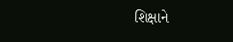શિક્ષાને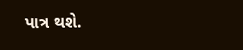પાત્ર થશે.